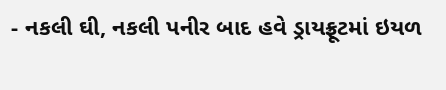- નકલી ઘી, નકલી પનીર બાદ હવે ડ્રાયફ્રૂટમાં ઇયળ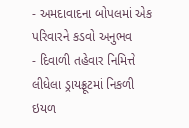- અમદાવાદના બોપલમાં એક પરિવારને કડવો અનુભવ
- દિવાળી તહેવાર નિમિત્તે લીધેલા ડ્રાયફ્રૂટમાં નિકળી ઇયળ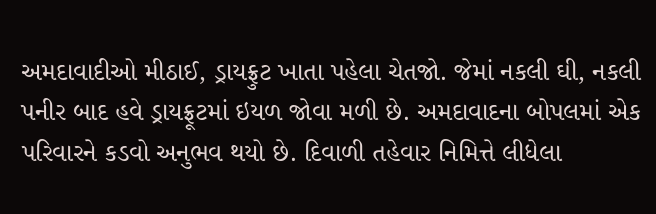અમદાવાદીઓ મીઠાઈ, ડ્રાયફ્રુટ ખાતા પહેલા ચેતજો. જેમાં નકલી ઘી, નકલી પનીર બાદ હવે ડ્રાયફ્રૂટમાં ઇયળ જોવા મળી છે. અમદાવાદના બોપલમાં એક પરિવારને કડવો અનુભવ થયો છે. દિવાળી તહેવાર નિમિત્તે લીધેલા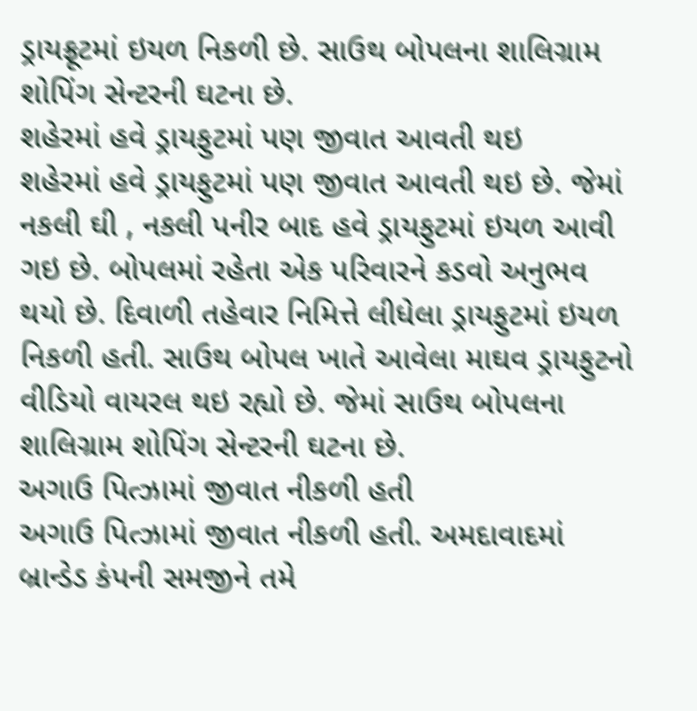ડ્રાયફ્રૂટમાં ઇયળ નિકળી છે. સાઉથ બોપલના શાલિગ્રામ શોપિંગ સેન્ટરની ઘટના છે.
શહેરમાં હવે ડ્રાયફુટમાં પણ જીવાત આવતી થઇ
શહેરમાં હવે ડ્રાયફુટમાં પણ જીવાત આવતી થઇ છે. જેમાં નકલી ઘી , નકલી પનીર બાદ હવે ડ્રાયફુટમાં ઇયળ આવી ગઇ છે. બોપલમાં રહેતા એક પરિવારને કડવો અનુભવ થયો છે. દિવાળી તહેવાર નિમિત્તે લીધેલા ડ્રાયફુટમાં ઇયળ નિકળી હતી. સાઉથ બોપલ ખાતે આવેલા માઘવ ડ્રાયફુટનો વીડિયો વાયરલ થઇ રહ્યો છે. જેમાં સાઉથ બોપલના શાલિગ્રામ શોપિંગ સેન્ટરની ઘટના છે.
અગાઉ પિત્ઝામાં જીવાત નીકળી હતી
અગાઉ પિત્ઝામાં જીવાત નીકળી હતી. અમદાવાદમાં બ્રાન્ડેડ કંપની સમજીને તમે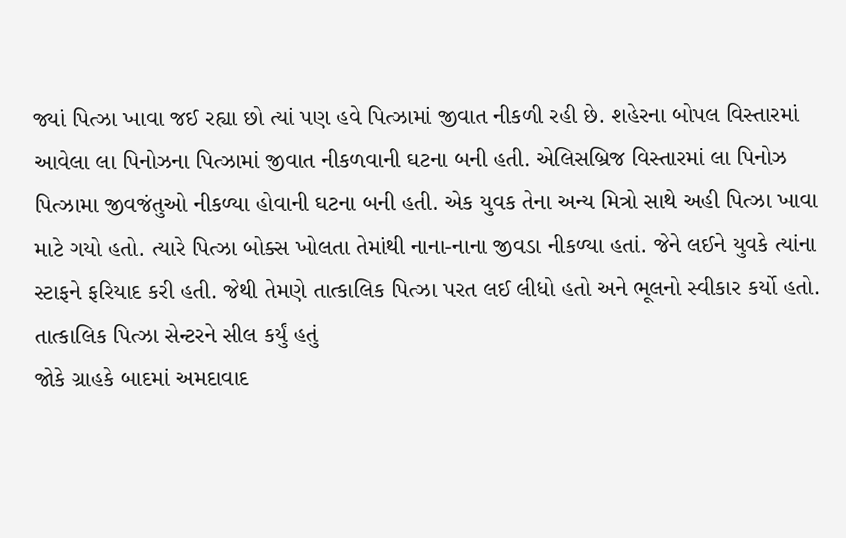જ્યાં પિત્ઝા ખાવા જઈ રહ્યા છો ત્યાં પણ હવે પિત્ઝામાં જીવાત નીકળી રહી છે. શહેરના બોપલ વિસ્તારમાં આવેલા લા પિનોઝના પિત્ઝામાં જીવાત નીકળવાની ઘટના બની હતી. એલિસબ્રિજ વિસ્તારમાં લા પિનોઝ પિત્ઝામા જીવજંતુઓ નીકળ્યા હોવાની ઘટના બની હતી. એક યુવક તેના અન્ય મિત્રો સાથે અહી પિત્ઝા ખાવા માટે ગયો હતો. ત્યારે પિત્ઝા બોક્સ ખોલતા તેમાંથી નાના-નાના જીવડા નીકળ્યા હતાં. જેને લઈને યુવકે ત્યાંના સ્ટાફને ફરિયાદ કરી હતી. જેથી તેમણે તાત્કાલિક પિત્ઝા પરત લઈ લીધો હતો અને ભૂલનો સ્વીકાર કર્યો હતો.
તાત્કાલિક પિત્ઝા સેન્ટરને સીલ કર્યું હતું
જોકે ગ્રાહકે બાદમાં અમદાવાદ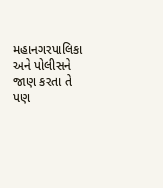મહાનગરપાલિકા અને પોલીસને જાણ કરતા તે પણ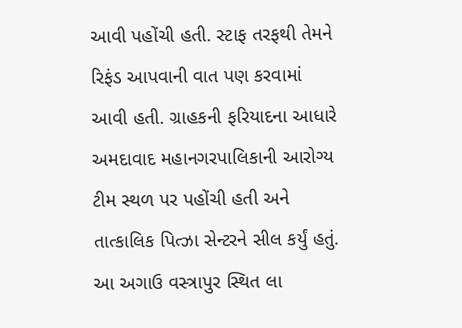આવી પહોંચી હતી. સ્ટાફ તરફથી તેમને રિફંડ આપવાની વાત પણ કરવામાં આવી હતી. ગ્રાહકની ફરિયાદના આધારે અમદાવાદ મહાનગરપાલિકાની આરોગ્ય ટીમ સ્થળ પર પહોંચી હતી અને તાત્કાલિક પિત્ઝા સેન્ટરને સીલ કર્યું હતું. આ અગાઉ વસ્ત્રાપુર સ્થિત લા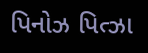પિનોઝ પિત્ઝા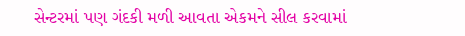સેન્ટરમાં પણ ગંદકી મળી આવતા એકમને સીલ કરવામાં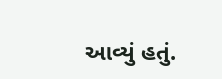આવ્યું હતું.